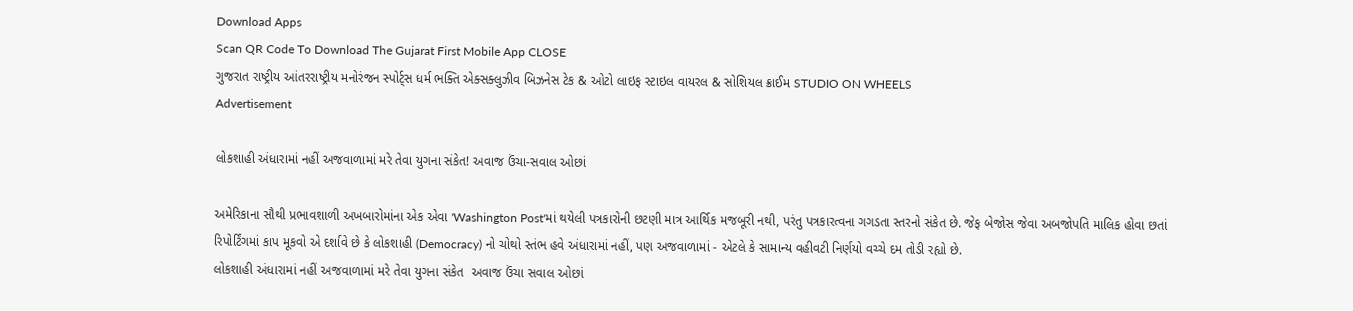Download Apps
Scan QR Code To Download The Gujarat First Mobile App CLOSE
ગુજરાત રાષ્ટ્રીય આંતરરાષ્ટ્રીય મનોરંજન સ્પોર્ટ્સ ધર્મ ભક્તિ એક્સક્લુઝીવ બિઝનેસ ટેક & ઓટો લાઇફ સ્ટાઇલ વાયરલ & સોશિયલ ક્રાઈમ STUDIO ON WHEELS
Advertisement

લોકશાહી અંધારામાં નહીં અજવાળામાં મરે તેવા યુગના સંકેત! અવાજ ઉંચા-સવાલ ઓછાં

અમેરિકાના સૌથી પ્રભાવશાળી અખબારોમાંના એક એવા 'Washington Post'માં થયેલી પત્રકારોની છટણી માત્ર આર્થિક મજબૂરી નથી, પરંતુ પત્રકારત્વના ગગડતા સ્તરનો સંકેત છે. જેફ બેજોસ જેવા અબજોપતિ માલિક હોવા છતાં રિપોર્ટિંગમાં કાપ મૂકવો એ દર્શાવે છે કે લોકશાહી (Democracy) નો ચોથો સ્તંભ હવે અંધારામાં નહીં, પણ અજવાળામાં - એટલે કે સામાન્ય વહીવટી નિર્ણયો વચ્ચે દમ તોડી રહ્યો છે.
લોકશાહી અંધારામાં નહીં અજવાળામાં મરે તેવા યુગના સંકેત  અવાજ ઉંચા સવાલ ઓછાં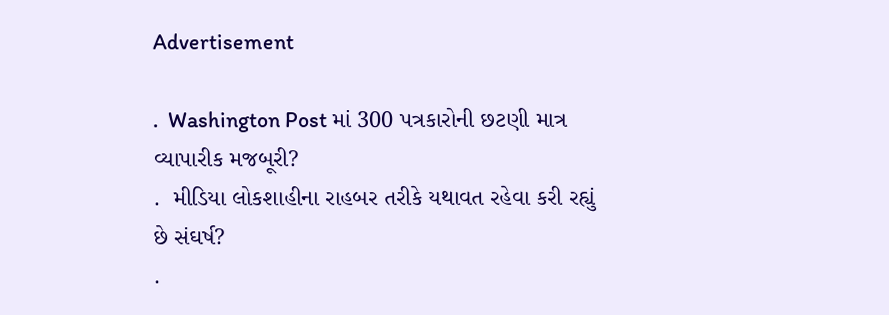Advertisement

.  Washington Post માં 300 પત્રકારોની છટણી માત્ર વ્યાપારીક મજબૂરી?
.  મીડિયા લોકશાહીના રાહબર તરીકે યથાવત રહેવા કરી રહ્યું છે સંઘર્ષ?
.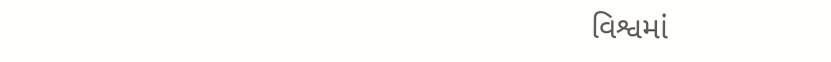વિશ્વમાં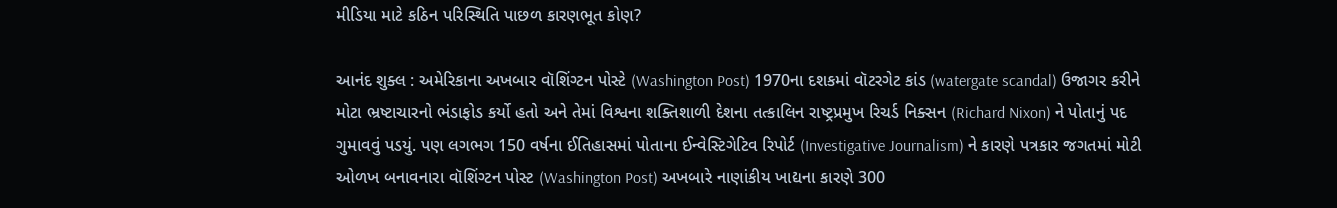મીડિયા માટે કઠિન પરિસ્થિતિ પાછળ કારણભૂત કોણ?

આનંદ શુક્લ : અમેરિકાના અખબાર વૉશિંગ્ટન પોસ્ટે (Washington Post) 1970ના દશકમાં વૉટરગેટ કાંડ (watergate scandal) ઉજાગર કરીને મોટા ભ્રષ્ટાચારનો ભંડાફોડ કર્યો હતો અને તેમાં વિશ્વના શક્તિશાળી દેશના તત્કાલિન રાષ્ટ્રપ્રમુખ રિચર્ડ નિક્સન (Richard Nixon) ને પોતાનું પદ ગુમાવવું પડયું. પણ લગભગ 150 વર્ષના ઈતિહાસમાં પોતાના ઈન્વેસ્ટિગેટિવ રિપોર્ટ (Investigative Journalism) ને કારણે પત્રકાર જગતમાં મોટી ઓળખ બનાવનારા વૉશિંગ્ટન પોસ્ટ (Washington Post) અખબારે નાણાંકીય ખાદ્યના કારણે 300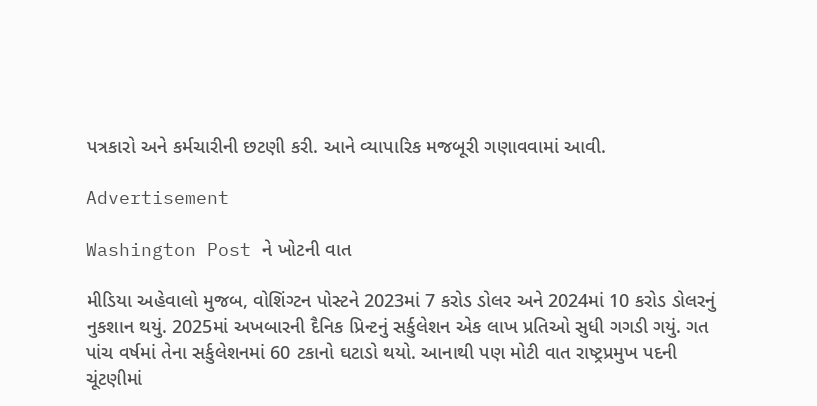પત્રકારો અને કર્મચારીની છટણી કરી. આને વ્યાપારિક મજબૂરી ગણાવવામાં આવી.

Advertisement

Washington Post ને ખોટની વાત

મીડિયા અહેવાલો મુજબ, વોશિંગ્ટન પોસ્ટને 2023માં 7 કરોડ ડોલર અને 2024માં 10 કરોડ ડોલરનું નુકશાન થયું. 2025માં અખબારની દૈનિક પ્રિન્ટનું સર્કુલેશન એક લાખ પ્રતિઓ સુધી ગગડી ગયું. ગત પાંચ વર્ષમાં તેના સર્કુલેશનમાં 60 ટકાનો ઘટાડો થયો. આનાથી પણ મોટી વાત રાષ્ટ્રપ્રમુખ પદની ચૂંટણીમાં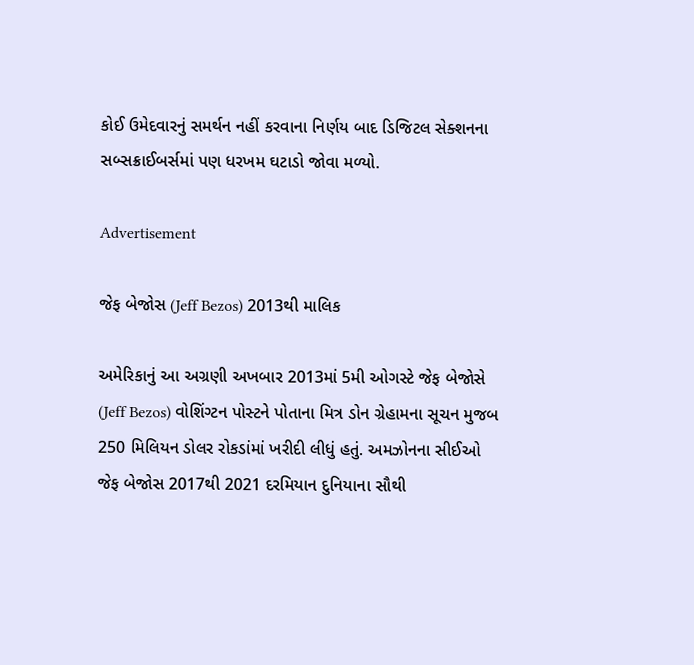કોઈ ઉમેદવારનું સમર્થન નહીં કરવાના નિર્ણય બાદ ડિજિટલ સેક્શનના સબ્સક્રાઈબર્સમાં પણ ધરખમ ઘટાડો જોવા મળ્યો.

Advertisement

જેફ બેજોસ (Jeff Bezos) 2013થી માલિક

અમેરિકાનું આ અગ્રણી અખબાર 2013માં 5મી ઓગસ્ટે જેફ બેજોસે (Jeff Bezos) વોશિંગ્ટન પોસ્ટને પોતાના મિત્ર ડોન ગ્રેહામના સૂચન મુજબ 250 મિલિયન ડોલર રોકડાંમાં ખરીદી લીધું હતું. અમઝોનના સીઈઓ જેફ બેજોસ 2017થી 2021 દરમિયાન દુનિયાના સૌથી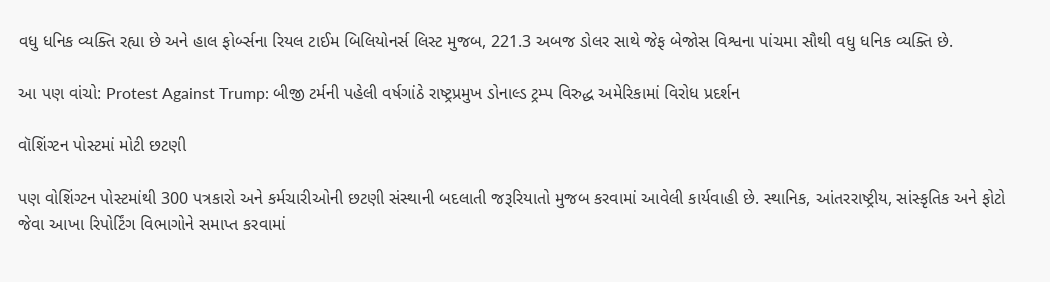વધુ ધનિક વ્યક્તિ રહ્યા છે અને હાલ ફોર્બ્સના રિયલ ટાઈમ બિલિયોનર્સ લિસ્ટ મુજબ, 221.3 અબજ ડોલર સાથે જેફ બેજોસ વિશ્વના પાંચમા સૌથી વધુ ધનિક વ્યક્તિ છે.

આ પણ વાંચો: Protest Against Trump: બીજી ટર્મની પહેલી વર્ષગાંઠે રાષ્ટ્રપ્રમુખ ડોનાલ્ડ ટ્રમ્પ વિરુદ્ધ અમેરિકામાં વિરોધ પ્રદર્શન

વૉશિંગ્ટન પોસ્ટમાં મોટી છટણી

પણ વોશિંગ્ટન પોસ્ટમાંથી 300 પત્રકારો અને કર્મચારીઓની છટણી સંસ્થાની બદલાતી જરૂરિયાતો મુજબ કરવામાં આવેલી કાર્યવાહી છે. સ્થાનિક, આંતરરાષ્ટ્રીય, સાંસ્કૃતિક અને ફોટો જેવા આખા રિપોર્ટિંગ વિભાગોને સમાપ્ત કરવામાં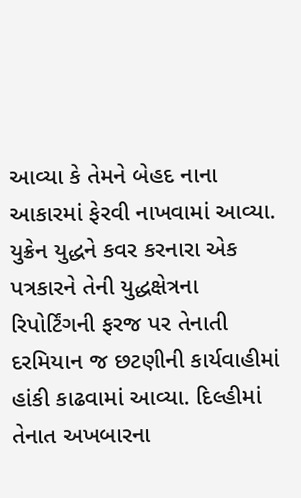આવ્યા કે તેમને બેહદ નાના આકારમાં ફેરવી નાખવામાં આવ્યા. યુક્રેન યુદ્ધને કવર કરનારા એક પત્રકારને તેની યુદ્ધક્ષેત્રના રિપોર્ટિંગની ફરજ પર તેનાતી દરમિયાન જ છટણીની કાર્યવાહીમાં હાંકી કાઢવામાં આવ્યા. દિલ્હીમાં તેનાત અખબારના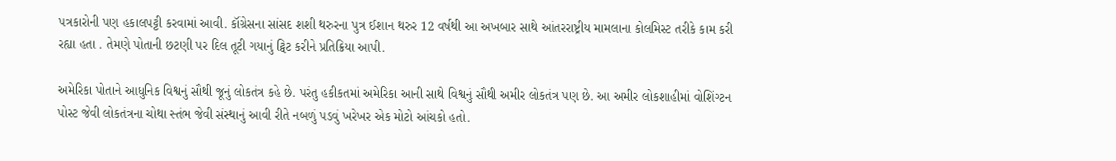પત્રકારોની પણ હકાલપટ્ટી કરવામાં આવી. કૉંગ્રેસના સાંસદ શશી થરુરના પુત્ર ઈશાન થરુર 12 વર્ષથી આ અખબાર સાથે આંતરરાષ્ટ્રીય મામલાના કોલમિસ્ટ તરીકે કામ કરી રહ્યા હતા . તેમણે પોતાની છટણી પર દિલ તૂટી ગયાનું ટ્વિટ કરીને પ્રતિક્રિયા આપી.

અમેરિકા પોતાને આધુનિક વિશ્વનું સૌથી જૂનું લોકતંત્ર કહે છે. પરંતુ હકીકતમાં અમેરિકા આની સાથે વિશ્વનું સૌથી અમીર લોકતંત્ર પણ છે. આ અમીર લોકશાહીમાં વોશિંગ્ટન પોસ્ટ જેવી લોકતંત્રના ચોથા સ્તંભ જેવી સંસ્થાનું આવી રીતે નબળું પડવું ખરેખર એક મોટો આંચકો હતો.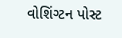વોશિંગ્ટન પોસ્ટ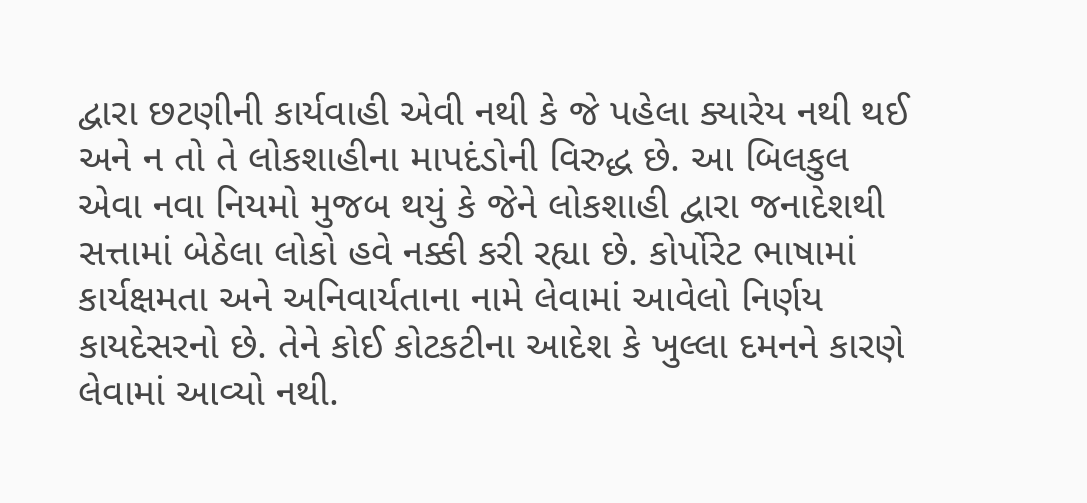દ્વારા છટણીની કાર્યવાહી એવી નથી કે જે પહેલા ક્યારેય નથી થઈ અને ન તો તે લોકશાહીના માપદંડોની વિરુદ્ધ છે. આ બિલકુલ એવા નવા નિયમો મુજબ થયું કે જેને લોકશાહી દ્વારા જનાદેશથી સત્તામાં બેઠેલા લોકો હવે નક્કી કરી રહ્યા છે. કોર્પોરેટ ભાષામાં કાર્યક્ષમતા અને અનિવાર્યતાના નામે લેવામાં આવેલો નિર્ણય કાયદેસરનો છે. તેને કોઈ કોટકટીના આદેશ કે ખુલ્લા દમનને કારણે લેવામાં આવ્યો નથી.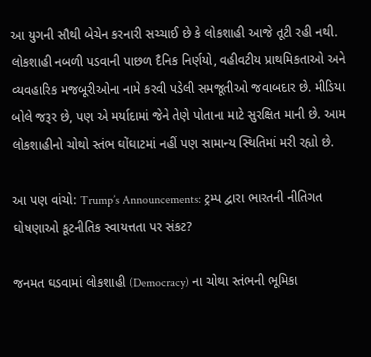આ યુગની સૌથી બેચેન કરનારી સચ્ચાઈ છે કે લોકશાહી આજે તૂટી રહી નથી. લોકશાહી નબળી પડવાની પાછળ દૈનિક નિર્ણયો, વહીવટીય પ્રાથમિકતાઓ અને વ્યવહારિક મજબૂરીઓના નામે કરવી પડેલી સમજૂતીઓ જવાબદાર છે. મીડિયા બોલે જરૂર છે, પણ એ મર્યાદામાં જેને તેણે પોતાના માટે સુરક્ષિત માની છે. આમ લોકશાહીનો ચોથો સ્તંભ ઘોંઘાટમાં નહીં પણ સામાન્ય સ્થિતિમાં મરી રહ્યો છે.

આ પણ વાંચો: Trump’s Announcements: ટ્રમ્પ દ્વારા ભારતની નીતિગત ઘોષણાઓ કૂટનીતિક સ્વાયત્તતા પર સંકટ?

જનમત ઘડવામાં લોકશાહી (Democracy) ના ચોથા સ્તંભની ભૂમિકા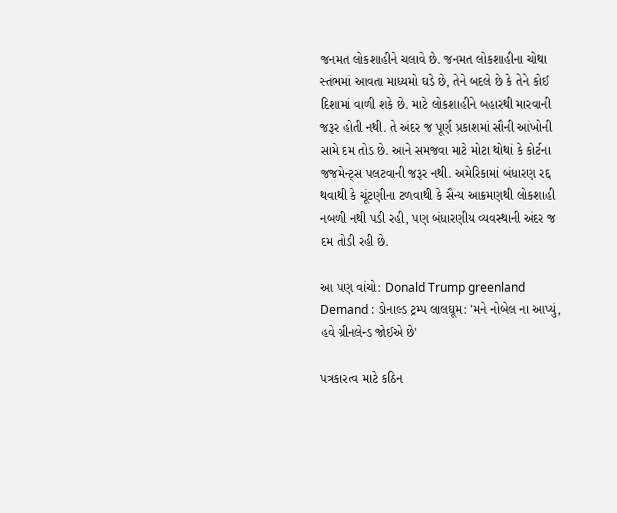જનમત લોકશાહીને ચલાવે છે. જનમત લોકશાહીના ચોથા સ્તંભમાં આવતા માધ્યમો ઘડે છે, તેને બદલે છે કે તેને કોઈ દિશામાં વાળી શકે છે. માટે લોકશાહીને બહારથી મારવાની જરૂર હોતી નથી. તે અંદર જ પૂર્ણ પ્રકાશમાં સૌની આંખોની સામે દમ તોડ છે. આને સમજવા માટે મોટા થોથાં કે કોર્ટના જજમેન્ટ્સ પલટવાની જરૂર નથી. અમેરિકામાં બંધારણ રદ્દ થવાથી કે ચૂંટણીના ટળવાથી કે સૈન્ય આક્રમણથી લોકશાહી નબળી નથી પડી રહી, પણ બંધારણીય વ્યવસ્થાની અંદર જ દમ તોડી રહી છે.

આ પણ વાંચો: Donald Trump greenland Demand : ડોનાલ્ડ ટ્રમ્પ લાલઘૂમ: 'મને નોબેલ ના આપ્યું, હવે ગ્રીનલેન્ડ જોઈએ છે'

પત્રકારત્વ માટે કઠિન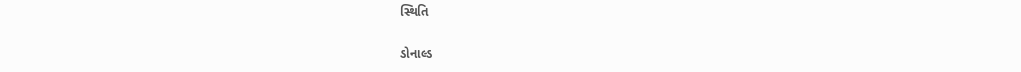સ્થિતિ

ડોનાલ્ડ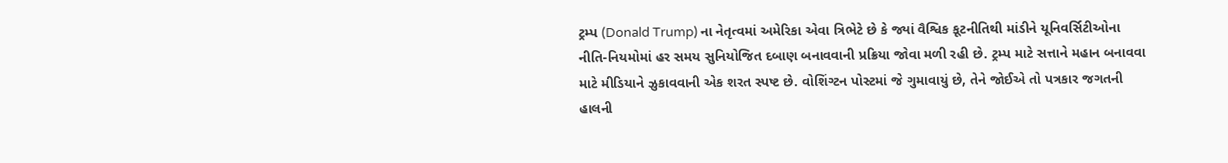ટ્રમ્પ (Donald Trump) ના નેતૃત્વમાં અમેરિકા એવા ત્રિભેટે છે કે જ્યાં વૈશ્વિક કૂટનીતિથી માંડીને યૂનિવર્સિટીઓના નીતિ-નિયમોમાં હર સમય સુનિયોજિત દબાણ બનાવવાની પ્રક્રિયા જોવા મળી રહી છે. ટ્રમ્પ માટે સત્તાને મહાન બનાવવા માટે મીડિયાને ઝુકાવવાની એક શરત સ્પષ્ટ છે. વોશિંગ્ટન પોસ્ટમાં જે ગુમાવાયું છે, તેને જોઈએ તો પત્રકાર જગતની હાલની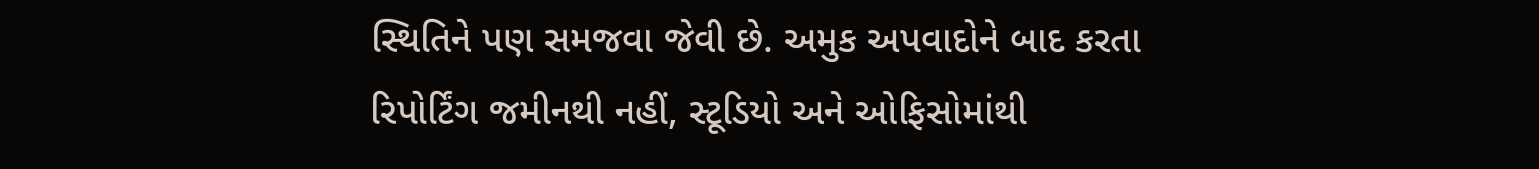સ્થિતિને પણ સમજવા જેવી છે. અમુક અપવાદોને બાદ કરતા રિપોર્ટિંગ જમીનથી નહીં, સ્ટૂડિયો અને ઓફિસોમાંથી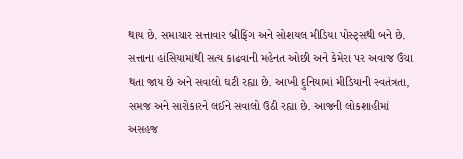થાય છે. સમાચાર સત્તાવાર બ્રીફિંગ અને સોશયલ મીડિયા પોસ્ટ્સથી બને છે. સત્તાના હાંસિયામાંથી સત્ય કાઢવાની મહેનત ઓછી અને કેમેરા પર અવાજ ઉંચા થતા જાય છે અને સવાલો ઘટી રહ્યા છે. આખી દુનિયામાં મીડિયાની સ્વતંત્રતા, સમજ અને સારોકારને લઈને સવાલો ઉઠી રહ્યા છે. આજની લોકશાહીમાં અસહજ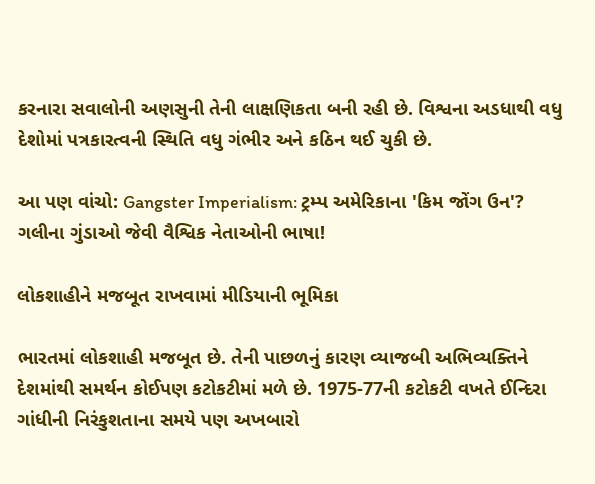કરનારા સવાલોની અણસુની તેની લાક્ષણિકતા બની રહી છે. વિશ્વના અડધાથી વધુ દેશોમાં પત્રકારત્વની સ્થિતિ વધુ ગંભીર અને કઠિન થઈ ચુકી છે.

આ પણ વાંચો: Gangster Imperialism: ટ્રમ્પ અમેરિકાના 'કિમ જોંગ ઉન'? ગલીના ગુંડાઓ જેવી વૈશ્વિક નેતાઓની ભાષા!

લોકશાહીને મજબૂત રાખવામાં મીડિયાની ભૂમિકા

ભારતમાં લોકશાહી મજબૂત છે. તેની પાછળનું કારણ વ્યાજબી અભિવ્યક્તિને દેશમાંથી સમર્થન કોઈપણ કટોકટીમાં મળે છે. 1975-77ની કટોકટી વખતે ઈન્દિરા ગાંધીની નિરંકુશતાના સમયે પણ અખબારો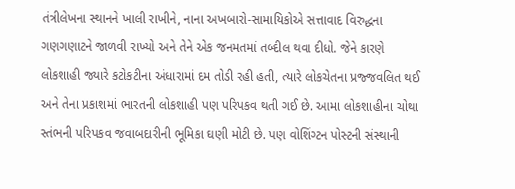તંત્રીલેખના સ્થાનને ખાલી રાખીને, નાના અખબારો-સામાયિકોએ સત્તાવાદ વિરુદ્ધના ગણગણાટને જાળવી રાખ્યો અને તેને એક જનમતમાં તબ્દીલ થવા દીધો. જેને કારણે લોકશાહી જ્યારે કટોકટીના અંધારામાં દમ તોડી રહી હતી, ત્યારે લોકચેતના પ્રજ્જવલિત થઈ અને તેના પ્રકાશમાં ભારતની લોકશાહી પણ પરિપકવ થતી ગઈ છે. આમા લોકશાહીના ચોથા સ્તંભની પરિપકવ જવાબદારીની ભૂમિકા ઘણી મોટી છે. પણ વોશિંગ્ટન પોસ્ટની સંસ્થાની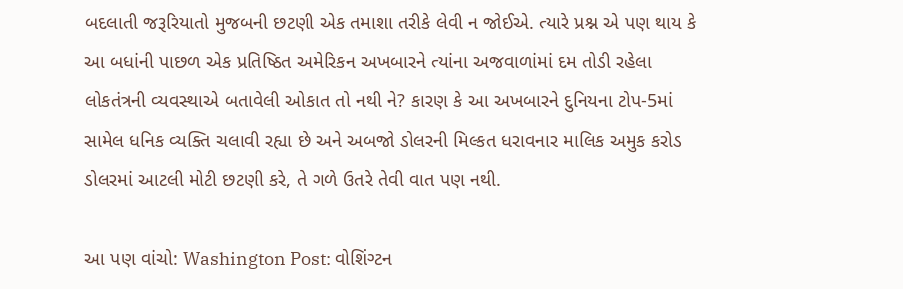બદલાતી જરૂરિયાતો મુજબની છટણી એક તમાશા તરીકે લેવી ન જોઈએ. ત્યારે પ્રશ્ન એ પણ થાય કે આ બધાંની પાછળ એક પ્રતિષ્ઠિત અમેરિકન અખબારને ત્યાંના અજવાળાંમાં દમ તોડી રહેલા લોકતંત્રની વ્યવસ્થાએ બતાવેલી ઓકાત તો નથી ને? કારણ કે આ અખબારને દુનિયના ટોપ-5માં સામેલ ધનિક વ્યક્તિ ચલાવી રહ્યા છે અને અબજો ડોલરની મિલ્કત ધરાવનાર માલિક અમુક કરોડ ડોલરમાં આટલી મોટી છટણી કરે, તે ગળે ઉતરે તેવી વાત પણ નથી.

આ પણ વાંચો: Washington Post: વોશિંગ્ટન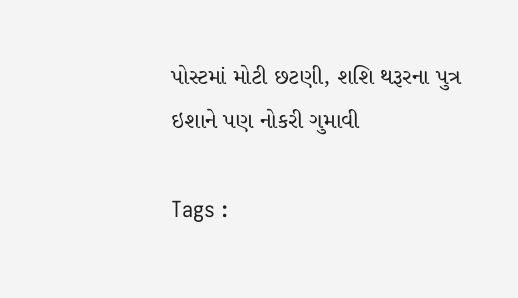પોસ્ટમાં મોટી છટણી, શશિ થરૂરના પુત્ર ઇશાને પણ નોકરી ગુમાવી

Tags :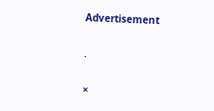Advertisement

.

×